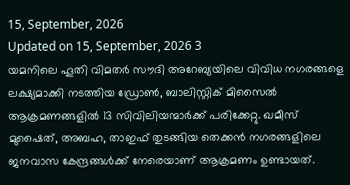15, September, 2026
Updated on 15, September, 2026 3
യമനിലെ ഹൂതി വിമതർ സൗദി അറേബ്യയിലെ വിവിധ നഗരങ്ങളെ ലക്ഷ്യമാക്കി നടത്തിയ ഡ്രോൺ, ബാലിസ്റ്റിക് മിസൈൽ ആക്രമണങ്ങളിൽ 13 സിവിലിയന്മാർക്ക് പരിക്കേറ്റു. ഖമീസ് മുഷൈത്, അബഹ, താഇഫ് തുടങ്ങിയ തെക്കൻ നഗരങ്ങളിലെ ജനവാസ കേന്ദ്രങ്ങൾക്ക് നേരെയാണ് ആക്രമണം ഉണ്ടായത്.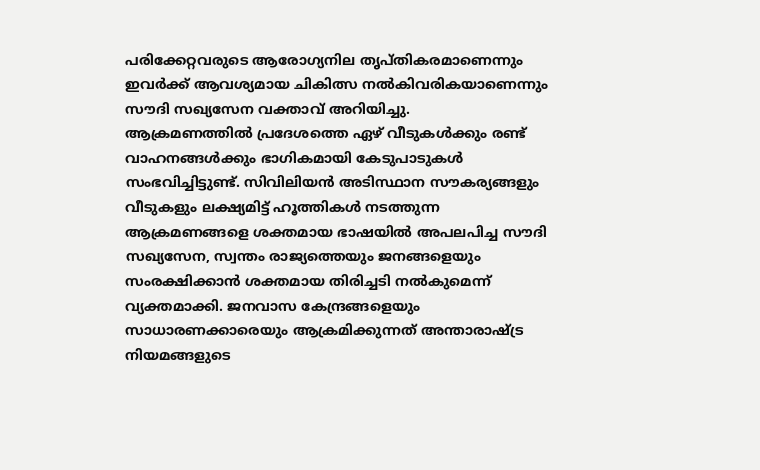പരിക്കേറ്റവരുടെ ആരോഗ്യനില തൃപ്തികരമാണെന്നും ഇവർക്ക് ആവശ്യമായ ചികിത്സ നൽകിവരികയാണെന്നും സൗദി സഖ്യസേന വക്താവ് അറിയിച്ചു.
ആക്രമണത്തിൽ പ്രദേശത്തെ ഏഴ് വീടുകൾക്കും രണ്ട് വാഹനങ്ങൾക്കും ഭാഗികമായി കേടുപാടുകൾ സംഭവിച്ചിട്ടുണ്ട്. സിവിലിയൻ അടിസ്ഥാന സൗകര്യങ്ങളും വീടുകളും ലക്ഷ്യമിട്ട് ഹൂത്തികൾ നടത്തുന്ന ആക്രമണങ്ങളെ ശക്തമായ ഭാഷയിൽ അപലപിച്ച സൗദി സഖ്യസേന, സ്വന്തം രാജ്യത്തെയും ജനങ്ങളെയും സംരക്ഷിക്കാൻ ശക്തമായ തിരിച്ചടി നൽകുമെന്ന് വ്യക്തമാക്കി. ജനവാസ കേന്ദ്രങ്ങളെയും സാധാരണക്കാരെയും ആക്രമിക്കുന്നത് അന്താരാഷ്ട്ര നിയമങ്ങളുടെ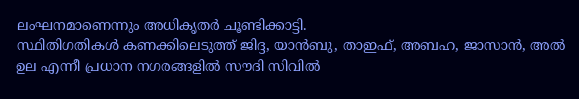ലംഘനമാണെന്നും അധികൃതർ ചൂണ്ടിക്കാട്ടി.
സ്ഥിതിഗതികൾ കണക്കിലെടുത്ത് ജിദ്ദ, യാൻബു, താഇഫ്, അബഹ, ജാസാൻ, അൽ ഉല എന്നീ പ്രധാന നഗരങ്ങളിൽ സൗദി സിവിൽ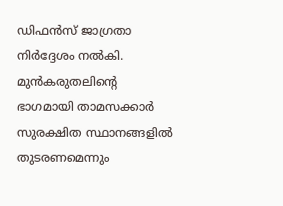ഡിഫൻസ് ജാഗ്രതാ നിർദ്ദേശം നൽകി. മുൻകരുതലിന്റെ ഭാഗമായി താമസക്കാർ സുരക്ഷിത സ്ഥാനങ്ങളിൽ തുടരണമെന്നും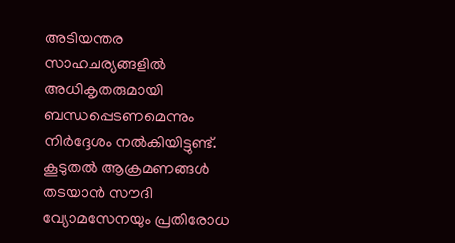അടിയന്തര സാഹചര്യങ്ങളിൽ അധികൃതരുമായി ബന്ധപ്പെടണമെന്നും നിർദ്ദേശം നൽകിയിട്ടുണ്ട്. കൂടുതൽ ആക്രമണങ്ങൾ തടയാൻ സൗദി വ്യോമസേനയും പ്രതിരോധ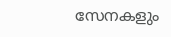സേനകളും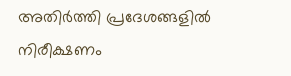അതിർത്തി പ്രദേശങ്ങളിൽ നിരീക്ഷണം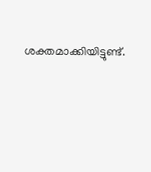ശക്തമാക്കിയിട്ടുണ്ട്.